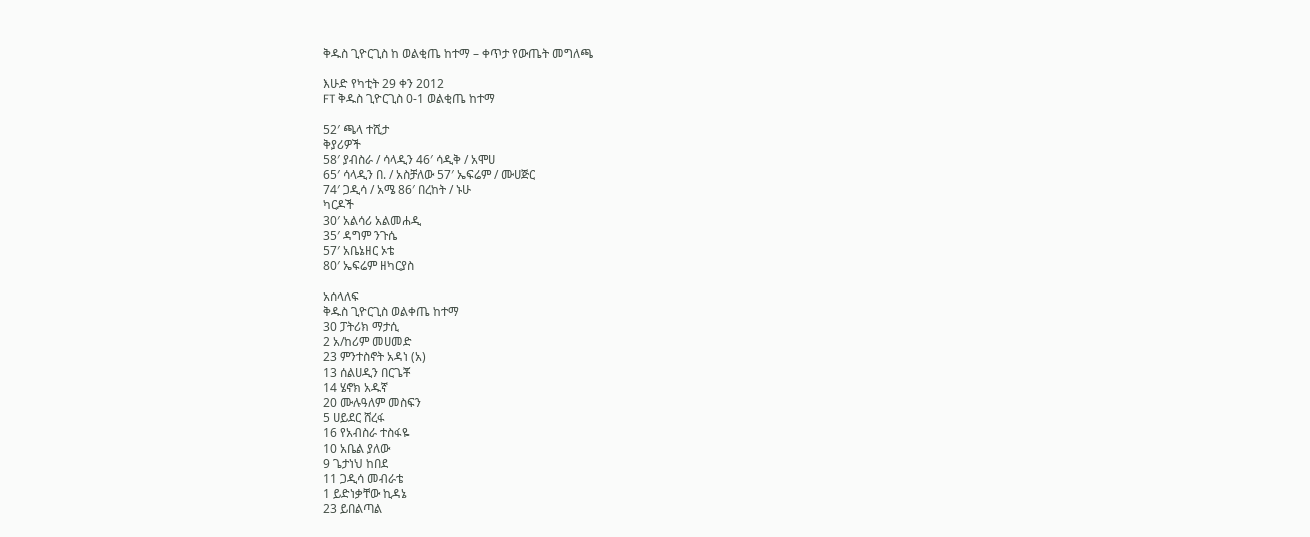ቅዱስ ጊዮርጊስ ከ ወልቂጤ ከተማ – ቀጥታ የውጤት መግለጫ

እሁድ የካቲት 29 ቀን 2012
FT ቅዱስ ጊዮርጊስ 0-1 ወልቂጤ ከተማ

52′ ጫላ ተሺታ
ቅያሪዎች
58′ ያብስራ / ሳላዲን 46′ ሳዲቅ / አሞሀ
65′ ሳላዲን በ. / አስቻለው 57′ ኤፍሬም / ሙሀጅር
74′ ጋዲሳ / አሜ 86′ በረከት / ኑሁ
ካርዶች
30′ አልሳሪ አልመሐዲ
35′ ዳግም ንጉሴ
57′ አቤኔዘር ኦቴ
80′ ኤፍሬም ዘካርያስ

አሰላለፍ
ቅዱስ ጊዮርጊስ ወልቀጤ ከተማ
30 ፓትሪክ ማታሲ
2 አ/ከሪም መሀመድ
23 ምንተስኖት አዳነ (አ)
13 ሰልሀዲን በርጌቾ
14 ሄኖክ አዱኛ
20 ሙሉዓለም መስፍን
5 ሀይደር ሸረፋ
16 የአብስራ ተስፋዬ
10 አቤል ያለው
9 ጌታነህ ከበደ
11 ጋዲሳ መብራቴ
1 ይድነቃቸው ኪዳኔ
23 ይበልጣል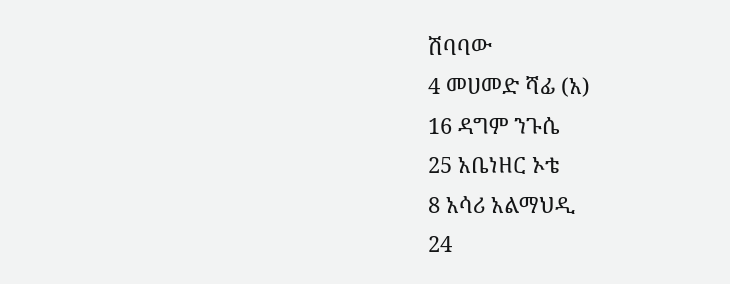ሽባባው
4 መሀመድ ሻፊ (አ)
16 ዳግም ንጉሴ
25 አቤነዘር ኦቴ
8 አሳሪ አልማህዲ
24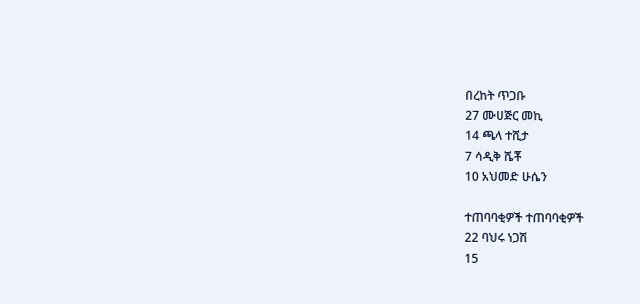በረከት ጥጋቡ
27 ሙሀጅር መኪ
14 ጫላ ተሺታ
7 ሳዲቅ ሼቾ
10 አህመድ ሁሴን

ተጠባባቂዎች ተጠባባቂዎች
22 ባህሩ ነጋሽ
15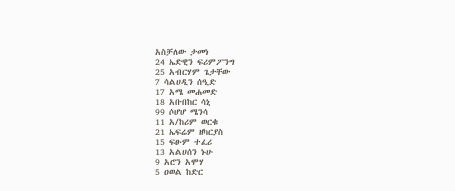አስቻለው ታመነ
24 ኤድዊን ፍሪምፖንግ
25 አብርሃም ጌታቸው
7 ሳልሀዲን ሰዒድ
17 አሜ መሐመድ
18 አቡበከር ሳኒ
99 ሶሆሆ ሜንሳ
11 አ/ከሪም ወርቁ
21 ኤፍሬም ዘካርያስ
15 ፍፁም ተፈሪ
13 አልሀሰን ኑሁ
9 አሮን አሞሃ
5 ዐወል ከድር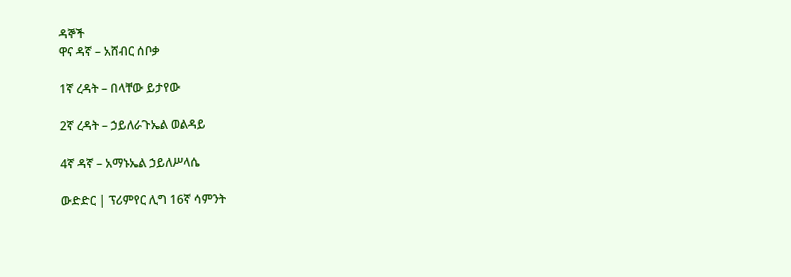ዳኞች
ዋና ዳኛ – አሸብር ሰቦቃ

1ኛ ረዳት – በላቸው ይታየው

2ኛ ረዳት – ኃይለራጉኤል ወልዳይ

4ኛ ዳኛ – አማኑኤል ኃይለሥላሴ

ውድድር | ፕሪምየር ሊግ 16ኛ ሳምንት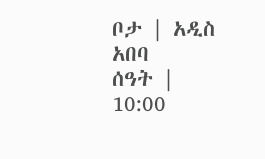ቦታ | አዲስ አበባ
ሰዓት | 10:00